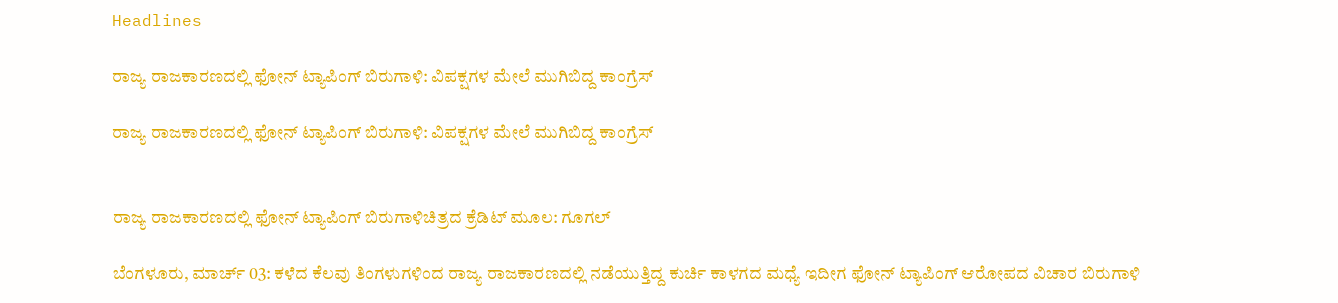Headlines

ರಾಜ್ಯ ರಾಜಕಾರಣದಲ್ಲಿ ಫೋನ್ ಟ್ಯಾಪಿಂಗ್ ಬಿರುಗಾಳಿ: ವಿಪಕ್ಷಗಳ ಮೇಲೆ ಮುಗಿಬಿದ್ದ ಕಾಂಗ್ರೆಸ್

ರಾಜ್ಯ ರಾಜಕಾರಣದಲ್ಲಿ ಫೋನ್ ಟ್ಯಾಪಿಂಗ್ ಬಿರುಗಾಳಿ: ವಿಪಕ್ಷಗಳ ಮೇಲೆ ಮುಗಿಬಿದ್ದ ಕಾಂಗ್ರೆಸ್


ರಾಜ್ಯ ರಾಜಕಾರಣದಲ್ಲಿ ಫೋನ್ ಟ್ಯಾಪಿಂಗ್ ಬಿರುಗಾಳಿಚಿತ್ರದ ಕ್ರೆಡಿಟ್ ಮೂಲ: ಗೂಗಲ್

ಬೆಂಗಳೂರು, ಮಾರ್ಚ್ 03: ಕಳೆದ ಕೆಲವು ತಿಂಗಳುಗಳಿಂದ ರಾಜ್ಯ ರಾಜಕಾರಣದಲ್ಲಿ ನಡೆಯುತ್ತಿದ್ದ ಕುರ್ಚಿ ಕಾಳಗದ ಮಧ್ಯೆ ಇದೀಗ ಫೋನ್ ಟ್ಯಾಪಿಂಗ್ ಆರೋಪದ ವಿಚಾರ ಬಿರುಗಾಳಿ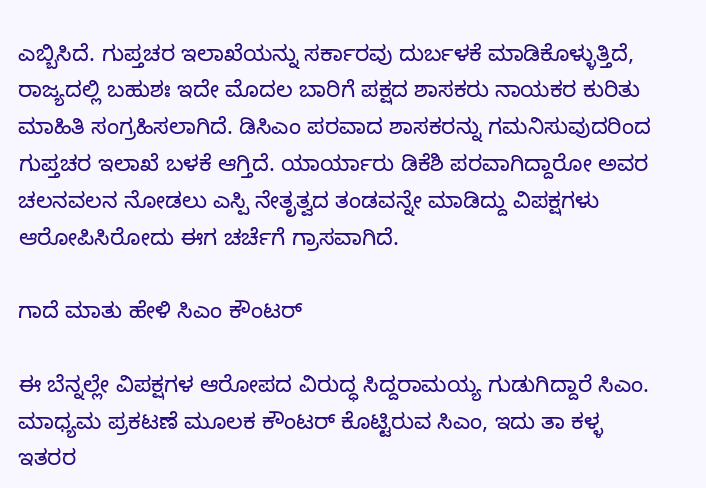ಎಬ್ಬಿಸಿದೆ. ಗುಪ್ತಚರ ಇಲಾಖೆಯನ್ನು ಸರ್ಕಾರವು ದುರ್ಬಳಕೆ ಮಾಡಿಕೊಳ್ಳುತ್ತಿದೆ, ರಾಜ್ಯದಲ್ಲಿ ಬಹುಶಃ ಇದೇ ಮೊದಲ ಬಾರಿಗೆ ಪಕ್ಷದ ಶಾಸಕರು ನಾಯಕರ ಕುರಿತು ಮಾಹಿತಿ ಸಂಗ್ರಹಿಸಲಾಗಿದೆ. ಡಿಸಿಎಂ ಪರವಾದ ಶಾಸಕರನ್ನು ಗಮನಿಸುವುದರಿಂದ ಗುಪ್ತಚರ ಇಲಾಖೆ ಬಳಕೆ ಆಗ್ತಿದೆ. ಯಾರ್ಯಾರು ಡಿಕೆಶಿ ಪರವಾಗಿದ್ದಾರೋ ಅವರ ಚಲನವಲನ ನೋಡಲು ಎಸ್ಪಿ ನೇತೃತ್ವದ ತಂಡವನ್ನೇ ಮಾಡಿದ್ದು ವಿಪಕ್ಷಗಳು ಆರೋಪಿಸಿರೋದು ಈಗ ಚರ್ಚೆಗೆ ಗ್ರಾಸವಾಗಿದೆ.

ಗಾದೆ ಮಾತು ಹೇಳಿ ಸಿಎಂ ಕೌಂಟರ್

ಈ ಬೆನ್ನಲ್ಲೇ ವಿಪಕ್ಷಗಳ ಆರೋಪದ ವಿರುದ್ಧ ಸಿದ್ದರಾಮಯ್ಯ ಗುಡುಗಿದ್ದಾರೆ ಸಿಎಂ. ಮಾಧ್ಯಮ ಪ್ರಕಟಣೆ ಮೂಲಕ ಕೌಂಟರ್ ಕೊಟ್ಟಿರುವ ಸಿಎಂ, ಇದು ತಾ ಕಳ್ಳ ಇತರರ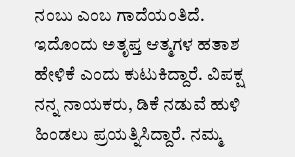ನಂಬು ಎಂಬ ಗಾದೆಯಂತಿದೆ. ಇದೊಂದು ಅತೃಪ್ತ ಆತ್ಮಗಳ ಹತಾಶ ಹೇಳಿಕೆ ಎಂದು ಕುಟುಕಿದ್ದಾರೆ. ವಿಪಕ್ಷ ನನ್ನ ನಾಯಕರು, ಡಿಕೆ ನಡುವೆ ಹುಳಿ ಹಿಂಡಲು ಪ್ರಯತ್ನಿಸಿದ್ದಾರೆ. ನಮ್ಮ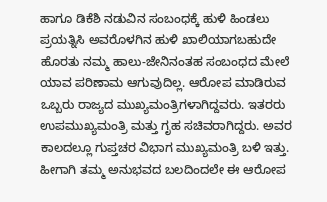ಹಾಗೂ ಡಿಕೆಶಿ ನಡುವಿನ ಸಂಬಂಧಕ್ಕೆ ಹುಳಿ ಹಿಂಡಲು ಪ್ರಯತ್ನಿಸಿ ಅವರೊಳಗಿನ ಹುಳಿ ಖಾಲಿಯಾಗಬಹುದೇ ಹೊರತು ನಮ್ಮ ಹಾಲು-ಜೇನಿನಂತಹ ಸಂಬಂಧದ ಮೇಲೆ ಯಾವ ಪರಿಣಾಮ ಆಗುವುದಿಲ್ಲ. ಆರೋಪ ಮಾಡಿರುವ ಒಬ್ಬರು ರಾಜ್ಯದ ಮುಖ್ಯಮಂತ್ರಿಗಳಾಗಿದ್ದವರು. ಇತರರು ಉಪಮುಖ್ಯಮಂತ್ರಿ ಮತ್ತು ಗೃಹ ಸಚಿವರಾಗಿದ್ದರು. ಅವರ ಕಾಲದಲ್ಲೂ ಗುಪ್ತಚರ ವಿಭಾಗ ಮುಖ್ಯಮಂತ್ರಿ ಬಳಿ ಇತ್ತು. ಹೀಗಾಗಿ ತಮ್ಮ ಅನುಭವದ ಬಲದಿಂದಲೇ ಈ ಆರೋಪ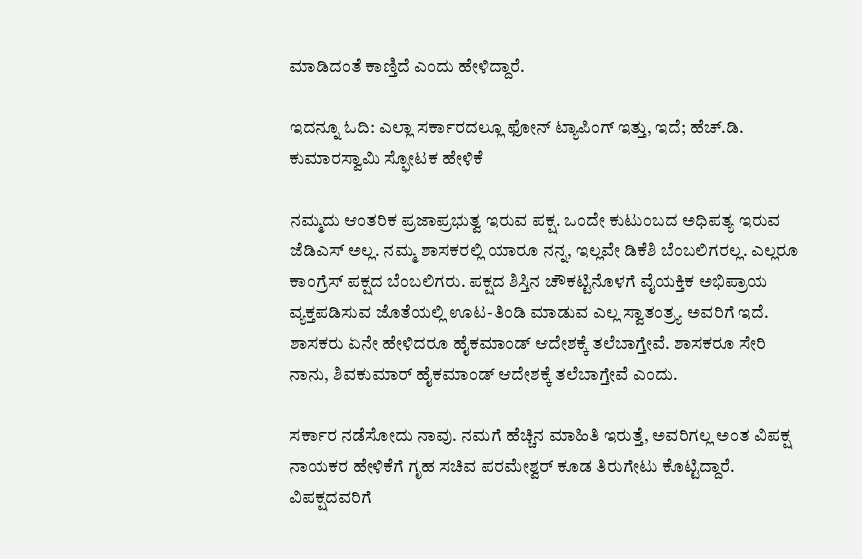ಮಾಡಿದಂತೆ ಕಾಣ್ತಿದೆ ಎಂದು ಹೇಳಿದ್ದಾರೆ.

ಇದನ್ನೂ ಓದಿ: ಎಲ್ಲಾ ಸರ್ಕಾರದಲ್ಲೂ ಫೋನ್ ಟ್ಯಾಪಿಂಗ್ ಇತ್ತು, ಇದೆ; ಹೆಚ್.ಡಿ. ಕುಮಾರಸ್ವಾಮಿ ಸ್ಫೋಟಕ ಹೇಳಿಕೆ

ನಮ್ಮದು ಆಂತರಿಕ ಪ್ರಜಾಪ್ರಭುತ್ವ ಇರುವ ಪಕ್ಷ. ಒಂದೇ ಕುಟುಂಬದ ಅಧಿಪತ್ಯ ಇರುವ ಜೆಡಿಎಸ್ ಅಲ್ಲ. ನಮ್ಮ ಶಾಸಕರಲ್ಲಿ ಯಾರೂ ನನ್ನ, ಇಲ್ಲವೇ ಡಿಕೆಶಿ ಬೆಂಬಲಿಗರಲ್ಲ. ಎಲ್ಲರೂ ಕಾಂಗ್ರೆಸ್ ಪಕ್ಷದ ಬೆಂಬಲಿಗರು. ಪಕ್ಷದ ಶಿಸ್ತಿನ ಚೌಕಟ್ಟಿನೊಳಗೆ ವೈಯಕ್ತಿಕ ಅಭಿಪ್ರಾಯ ವ್ಯಕ್ತಪಡಿಸುವ ಜೊತೆಯಲ್ಲಿ ಊಟ-ತಿಂಡಿ ಮಾಡುವ ಎಲ್ಲ ಸ್ವಾತಂತ್ರ್ಯ ಅವರಿಗೆ ಇದೆ. ಶಾಸಕರು ಏನೇ ಹೇಳಿದರೂ ಹೈಕಮಾಂಡ್ ಆದೇಶಕ್ಕೆ ತಲೆಬಾಗ್ತೇವೆ. ಶಾಸಕರೂ ಸೇರಿ ನಾನು, ಶಿವಕುಮಾರ್ ಹೈಕಮಾಂಡ್ ಆದೇಶಕ್ಕೆ ತಲೆಬಾಗ್ತೇವೆ ಎಂದು.

ಸರ್ಕಾರ ನಡೆಸೋದು ನಾವು. ನಮಗೆ ಹೆಚ್ಚಿನ ಮಾಹಿತಿ ಇರುತ್ತೆ, ಅವರಿಗಲ್ಲ ಅಂತ ವಿಪಕ್ಷ ನಾಯಕರ ಹೇಳಿಕೆಗೆ ಗೃಹ ಸಚಿವ ಪರಮೇಶ್ವರ್ ಕೂಡ ತಿರುಗೇಟು ಕೊಟ್ಟಿದ್ದಾರೆ. ವಿಪಕ್ಷದವರಿಗೆ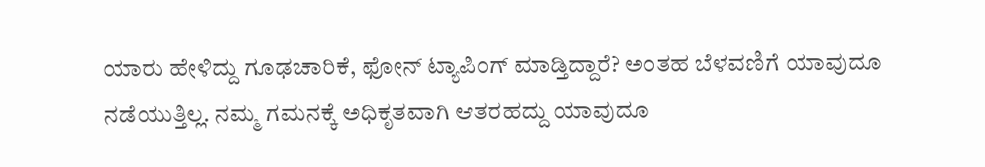ಯಾರು ಹೇಳಿದ್ದು ಗೂಢಚಾರಿಕೆ, ಫೋನ್ ಟ್ಯಾಪಿಂಗ್ ಮಾಡ್ತಿದ್ದಾರೆ? ಅಂತಹ ಬೆಳವಣಿಗೆ ಯಾವುದೂ ನಡೆಯುತ್ತಿಲ್ಲ. ನಮ್ಮ ಗಮನಕ್ಕೆ ಅಧಿಕೃತವಾಗಿ ಆತರಹದ್ದು ಯಾವುದೂ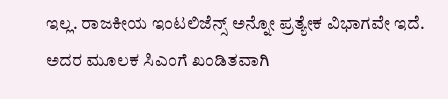ಇಲ್ಲ. ರಾಜಕೀಯ ಇಂಟಲಿಜೆನ್ಸ್ ಅನ್ನೋ ಪ್ರತ್ಯೇಕ ವಿಭಾಗವೇ ಇದೆ. ಅದರ ಮೂಲಕ ಸಿಎಂಗೆ ಖಂಡಿತವಾಗಿ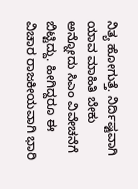ನಿತ್ಯ ಹೋಗುತ್ತೆ. ನಿರ್ದಿಷ್ಟವಾಗಿ ಯಾವ ಮಾಹಿತಿ ಬೇಕು ಅನ್ನೋದು ಸಿಎಂ ವಿವೇಚನೆಗೆ ಬಿಟ್ಟಿದ್ದು. ಹೀಗಿದ್ದರೂ ಈ ವಿಚಾರ ರಾಜಕೀಯವಾಗಿ ಭಾರಿ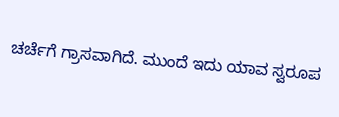ಚರ್ಚೆಗೆ ಗ್ರಾಸವಾಗಿದೆ. ಮುಂದೆ ಇದು ಯಾವ ಸ್ವರೂಪ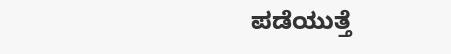ಪಡೆಯುತ್ತೆ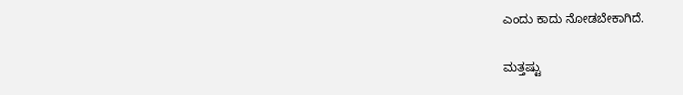ಎಂದು ಕಾದು ನೋಡಬೇಕಾಗಿದೆ.

ಮತ್ತಷ್ಟು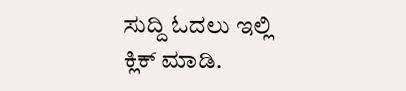ಸುದ್ದಿ ಓದಲು ಇಲ್ಲಿ ಕ್ಲಿಕ್ ಮಾಡಿ.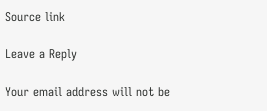Source link

Leave a Reply

Your email address will not be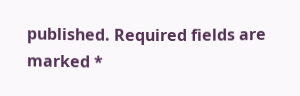published. Required fields are marked *